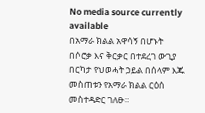No media source currently available
በአማራ ክልል አዋሳኝ በሆኑት በሶሮቃ እና ቅርቃር በተደረገ ውጊያ በርካታ የህወሓት ኃይል በሰላም እጁ መስጠቱን የአማራ ክልል ርዕሰ መስተዳድር ገለፁ።